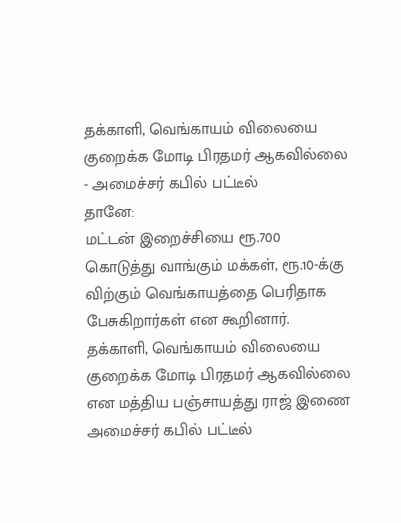தக்காளி, வெங்காயம் விலையை குறைக்க மோடி பிரதமர் ஆகவில்லை - அமைச்சர் கபில் பட்டீல்
தானே:
மட்டன் இறைச்சியை ரூ.700 கொடுத்து வாங்கும் மக்கள், ரூ.10-க்கு விற்கும் வெங்காயத்தை பெரிதாக பேசுகிறார்கள் என கூறினார். தக்காளி, வெங்காயம் விலையை குறைக்க மோடி பிரதமர் ஆகவில்லை என மத்திய பஞ்சாயத்து ராஜ் இணை அமைச்சர் கபில் பட்டீல்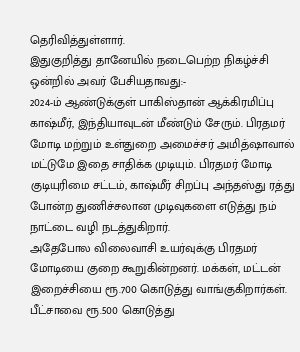தெரிவித்துள்ளார்.
இதுகுறித்து தானேயில் நடைபெற்ற நிகழ்ச்சி ஒன்றில் அவர் பேசியதாவது:-
2024-ம் ஆண்டுக்குள் பாகிஸ்தான் ஆக்கிரமிப்பு காஷ்மீர், இந்தியாவுடன் மீண்டும் சேரும். பிரதமர் மோடி மற்றும் உள்துறை அமைச்சர் அமித்ஷாவால் மட்டுமே இதை சாதிக்க முடியும். பிரதமர் மோடி குடியுரிமை சட்டம், காஷ்மீர் சிறப்பு அந்தஸ்து ரத்து போன்ற துணிச்சலான முடிவுகளை எடுத்து நம் நாட்டை வழி நடத்துகிறார்.
அதேபோல விலைவாசி உயர்வுக்கு பிரதமர் மோடியை குறை கூறுகின்றனர். மக்கள், மட்டன் இறைச்சியை ரூ.700 கொடுத்து வாங்குகிறார்கள். பீட்சாவை ரூ.500 கொடுத்து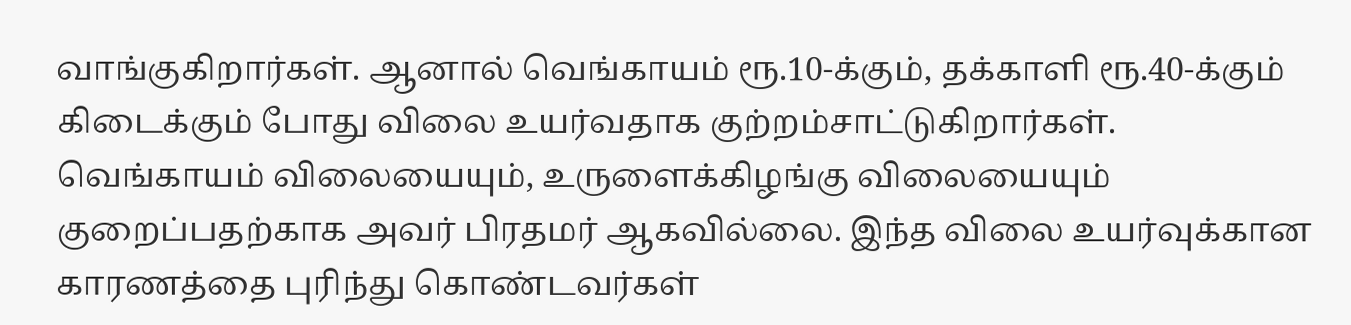வாங்குகிறார்கள். ஆனால் வெங்காயம் ரூ.10-க்கும், தக்காளி ரூ.40-க்கும் கிடைக்கும் போது விலை உயர்வதாக குற்றம்சாட்டுகிறார்கள்.
வெங்காயம் விலையையும், உருளைக்கிழங்கு விலையையும் குறைப்பதற்காக அவர் பிரதமர் ஆகவில்லை. இந்த விலை உயர்வுக்கான காரணத்தை புரிந்து கொண்டவர்கள்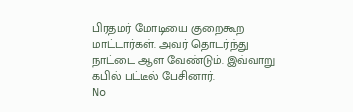பிரதமர் மோடியை குறைகூற மாட்டார்கள். அவர் தொடர்ந்து நாட்டை ஆள வேண்டும். இவ்வாறு கபில் பட்டீல் பேசினார்.
No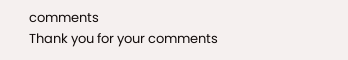comments
Thank you for your comments